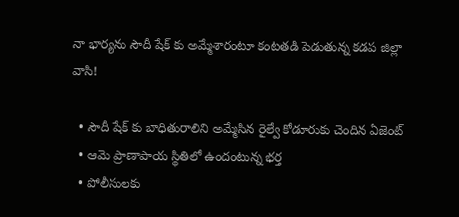నా భార్యను సౌదీ షేక్ కు అమ్మేశారంటూ కంటతడి పెడుతున్న కడప జిల్లా వాసి!

  • సౌదీ షేక్ కు బాధితురాలిని అమ్మేసిన రైల్వే కోడూరుకు చెందిన ఏజెంట్
  • ఆమె ప్రాణాపాయ స్థితిలో ఉందంటున్న భర్త
  • పోలీసులకు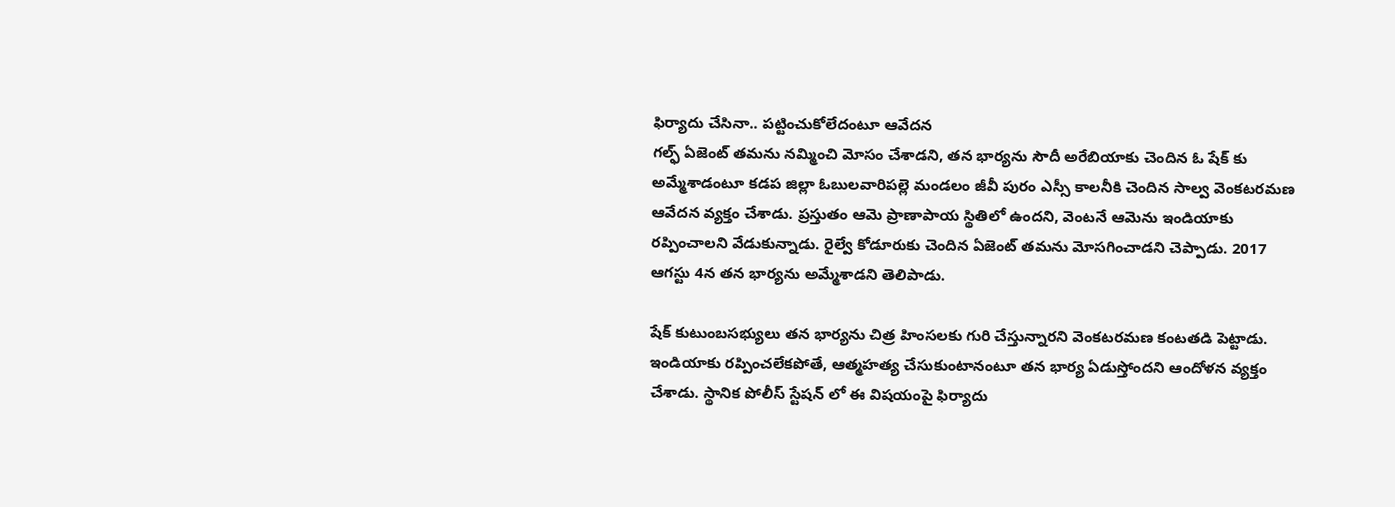ఫిర్యాదు చేసినా.. పట్టించుకోలేదంటూ ఆవేదన
గల్ఫ్ ఏజెంట్ తమను నమ్మించి మోసం చేశాడని, తన భార్యను సౌదీ అరేబియాకు చెందిన ఓ షేక్ కు అమ్మేశాడంటూ కడప జిల్లా ఓబులవారిపల్లె మండలం జీవీ పురం ఎస్సీ కాలనీకి చెందిన సాల్వ వెంకటరమణ ఆవేదన వ్యక్తం చేశాడు. ప్రస్తుతం ఆమె ప్రాణాపాయ స్థితిలో ఉందని, వెంటనే ఆమెను ఇండియాకు రప్పించాలని వేడుకున్నాడు. రైల్వే కోడూరుకు చెందిన ఏజెంట్ తమను మోసగించాడని చెప్పాడు. 2017 ఆగస్టు 4న తన భార్యను అమ్మేశాడని తెలిపాడు.

షేక్ కుటుంబసభ్యులు తన భార్యను చిత్ర హింసలకు గురి చేస్తున్నారని వెంకటరమణ కంటతడి పెట్టాడు. ఇండియాకు రప్పించలేకపోతే, ఆత్మహత్య చేసుకుంటానంటూ తన భార్య ఏడుస్తోందని ఆందోళన వ్యక్తం చేశాడు. స్థానిక పోలీస్ స్టేషన్ లో ఈ విషయంపై ఫిర్యాదు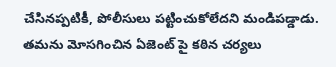చేసినప్పటికీ, పోలీసులు పట్టించుకోలేదని మండిపడ్డాడు. తమను మోసగించిన ఏజెంట్ పై కఠిన చర్యలు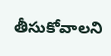తీసుకోవాలని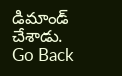డిమాండ్ చేశాడు.
Go Back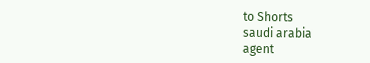to Shorts
saudi arabia
agent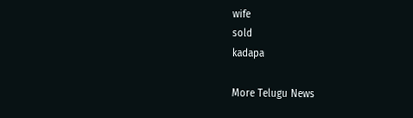wife
sold
kadapa

More Telugu News